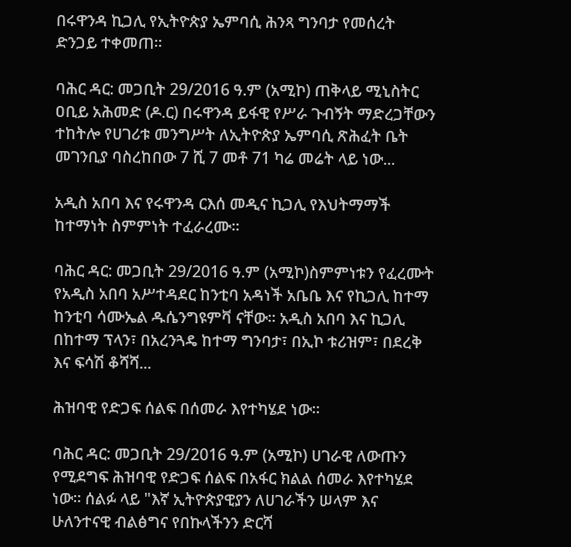በሩዋንዳ ኪጋሊ የኢትዮጵያ ኤምባሲ ሕንጻ ግንባታ የመሰረት ድንጋይ ተቀመጠ።

ባሕር ዳር: መጋቢት 29/2016 ዓ.ም (አሚኮ) ጠቅላይ ሚኒስትር ዐቢይ አሕመድ (ዶ.ር) በሩዋንዳ ይፋዊ የሥራ ጉብኝት ማድረጋቸውን ተከትሎ የሀገሪቱ መንግሥት ለኢትዮጵያ ኤምባሲ ጽሕፈት ቤት መገንቢያ ባስረከበው 7 ሺ 7 መቶ 71 ካሬ መሬት ላይ ነው...

አዲስ አበባ እና የሩዋንዳ ርእሰ መዲና ኪጋሊ የእህትማማች ከተማነት ስምምነት ተፈራረሙ።

ባሕር ዳር: መጋቢት 29/2016 ዓ.ም (አሚኮ)ስምምነቱን የፈረሙት የአዲስ አበባ አሥተዳደር ከንቲባ አዳነች አቤቤ እና የኪጋሊ ከተማ ከንቲባ ሳሙኤል ዱሴንግዩምቫ ናቸው። አዲስ አበባ እና ኪጋሊ በከተማ ፕላን፣ በአረንጓዴ ከተማ ግንባታ፣ በኢኮ ቱሪዝም፣ በደረቅ እና ፍሳሽ ቆሻሻ...

ሕዝባዊ የድጋፍ ሰልፍ በሰመራ እየተካሄደ ነው።

ባሕር ዳር: መጋቢት 29/2016 ዓ.ም (አሚኮ) ሀገራዊ ለውጡን የሚደግፍ ሕዝባዊ የድጋፍ ሰልፍ በአፋር ክልል ሰመራ እየተካሄደ ነው፡፡ ሰልፉ ላይ "እኛ ኢትዮጵያዊያን ለሀገራችን ሠላም እና ሁለንተናዊ ብልፅግና የበኩላችንን ድርሻ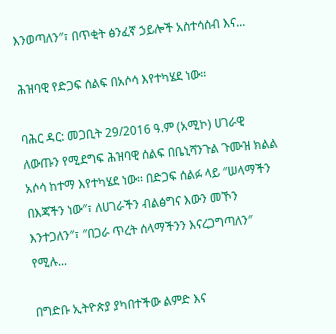እንወጣለን″፣ በጥቂት ፅንፈኛ ኃይሎች አስተሳሰብ እና...

ሕዝባዊ የድጋፍ ሰልፍ በአሶሳ እየተካሄደ ነው።

ባሕር ዳር: መጋቢት 29/2016 ዓ.ም (አሚኮ) ሀገራዊ ለውጡን የሚደግፍ ሕዝባዊ ሰልፍ በቤኒሻንጉል ጉሙዝ ክልል አሶሳ ከተማ እየተካሄደ ነው፡፡ በድጋፍ ሰልፉ ላይ ″ሠላማችን በእጃችን ነው″፣ ለሀገራችን ብልፅግና እውን መኾን እንተጋለን″፣ ″በጋራ ጥረት ሰላማችንን እናረጋግጣለን″ የሚሉ...

በግድቡ ኢትዮጵያ ያካበተችው ልምድ እና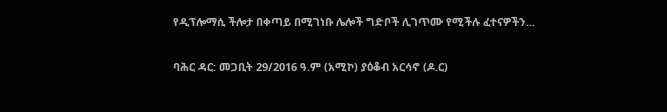የዲፕሎማሲ ችሎታ በቀጣይ በሚገነቡ ሌሎች ግድቦች ሊገጥሙ የሚችሉ ፈተናዎችን...

ባሕር ዳር: መጋቢት 29/2016 ዓ.ም (አሚኮ) ያዕቆብ አርሳኖ (ዶ.ር)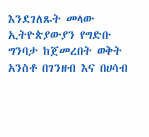እንደገለጹት መላው ኢትዮጵያውያን የግድቡ ግንባታ ከጀመረበት ወቅት አንስቶ በገንዘብ እና በሀሳብ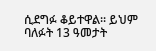ሲደግፉ ቆይተዋል፡፡ ይህም ባለፉት 13 ዓመታት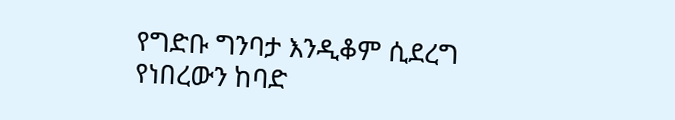የግድቡ ግንባታ እንዲቆም ሲደረግ የነበረውን ከባድ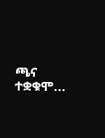ጫና ተቋቁሞ...